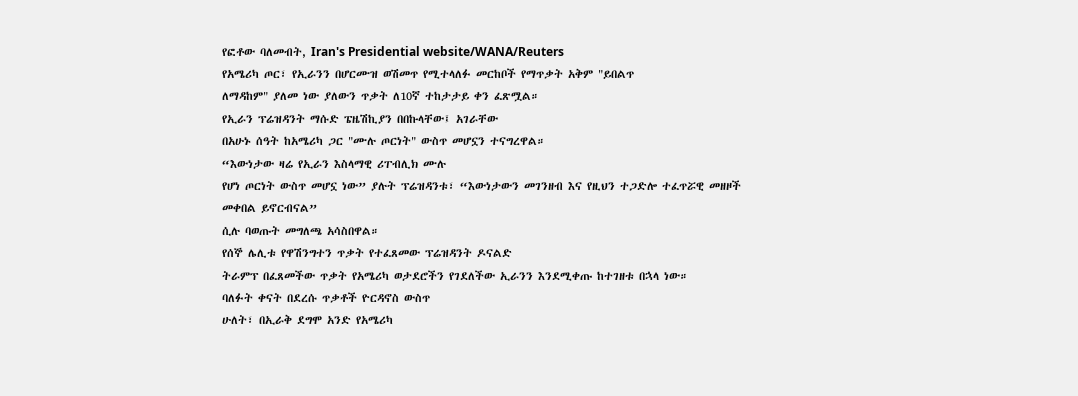የፎቶው ባለመብት, Iran's Presidential website/WANA/Reuters
የአሜሪካ ጦር፣ የኢራንን በሆርሙዝ ወሽመጥ የሚተላለፉ መርከቦች የማጥቃት አቅም "ይበልጥ
ለማዳከም" ያለመ ነው ያለውን ጥቃት ለ10ኛ ተከታታይ ቀን ፈጽሟል።
የኢራን ፕሬዝዳንት ማሱድ ፔዜሽኪያን በበኩላቸው፤ አገራቸው
በአሁኑ ሰዓት ከአሜሪካ ጋር "ሙሉ ጦርነት" ውስጥ መሆኗን ተናግረዋል።
“እውነታው ዛሬ የኢራን እስላማዊ ሪፐብሊክ ሙሉ
የሆነ ጦርነት ውስጥ መሆኗ ነው” ያሉት ፕሬዝዳንቱ፣ “እውነታውን መገንዘብ እና የዚህን ተጋድሎ ተፈጥሯዊ መዘዞች መቀበል ይኖርብናል”
ሲሉ ባወጡት መግለጫ አሳስበዋል።
የሰኞ ሌሊቱ የዋሽንግተን ጥቃት የተፈጸመው ፕሬዝዳንት ዶናልድ
ትራምፕ በፈጸመችው ጥቃት የአሜሪካ ወታደሮችን የገደለችው ኢራንን እንደሚቀጡ ከተገዘቱ በኋላ ነው።
ባለፉት ቀናት በደረሱ ጥቃቶች ዮርዳኖስ ውስጥ
ሁለት፣ በኢራቅ ደግሞ አንድ የአሜሪካ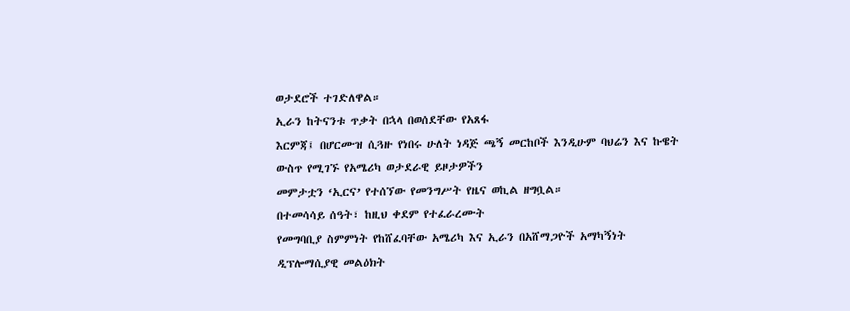ወታደሮች ተገድለዋል።
ኢራን ከትናንቱ ጥቃት በኋላ በወሰደቸው የአጸፋ
እርምጃ፤ በሆርሙዝ ሲጓዙ የነበሩ ሁለት ነዳጅ ጫኝ መርከቦች እንዲሁም ባህሬን እና ኩዌት ውስጥ የሚገኙ የአሜሪካ ወታደራዊ ይዞታዎችን
መምታቷን ‘ኢርና’ የተሰኘው የመንግሥት የዜና ወኪል ዘግቧል።
በተመሳሳይ ሰዓት፣ ከዚህ ቀደም የተፈራረሙት
የመግባቢያ ስምምነት የከሸፈባቸው አሜሪካ እና ኢራን በአሸማጋዮች አማካኝነት ዲፕሎማሲያዊ መልዕክት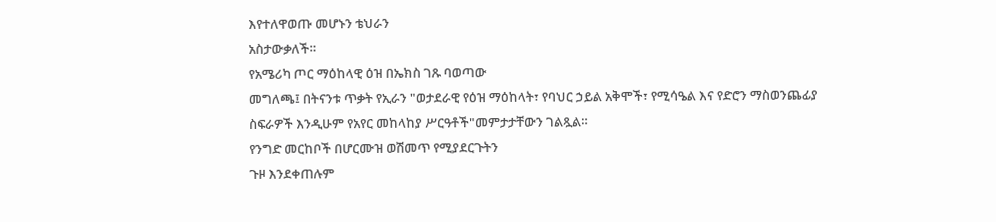እየተለዋወጡ መሆኑን ቴህራን
አስታውቃለች።
የአሜሪካ ጦር ማዕከላዊ ዕዝ በኤክስ ገጹ ባወጣው
መግለጫ፤ በትናንቱ ጥቃት የኢራን "ወታደራዊ የዕዝ ማዕከላት፣ የባህር ኃይል አቅሞች፣ የሚሳዔል እና የድሮን ማስወንጨፊያ
ስፍራዎች እንዲሁም የአየር መከላከያ ሥርዓቶች"መምታታቸውን ገልጿል።
የንግድ መርከቦች በሆርሙዝ ወሽመጥ የሚያደርጉትን
ጉዞ እንደቀጠሉም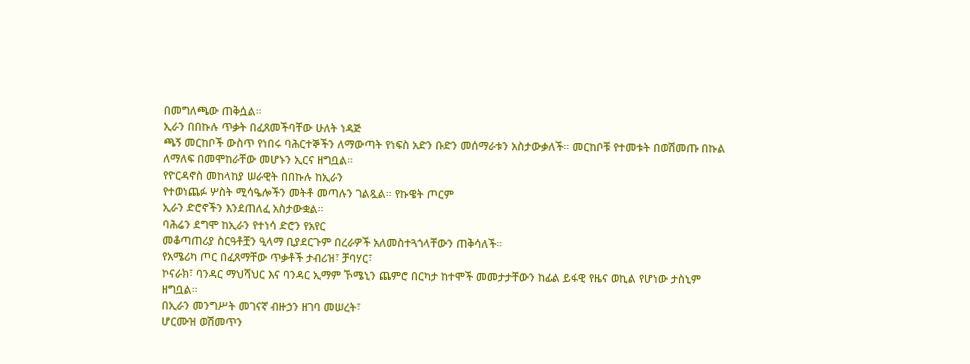በመግለጫው ጠቅሷል።
ኢራን በበኩሉ ጥቃት በፈጸመችባቸው ሁለት ነዳጅ
ጫኝ መርከቦች ውስጥ የነበሩ ባሕርተኞችን ለማውጣት የነፍስ አድን ቡድን መሰማራቱን አስታውቃለች። መርከቦቹ የተመቱት በወሽመጡ በኩል
ለማለፍ በመሞከራቸው መሆኑን ኢርና ዘግቧል።
የዮርዳኖስ መከላከያ ሠራዊት በበኩሉ ከኢራን
የተወነጨፉ ሦስት ሚሳዔሎችን መትቶ መጣሉን ገልጿል። የኩዌት ጦርም
ኢራን ድሮኖችን እንደጠለፈ አስታውቋል።
ባሕሬን ደግሞ ከኢራን የተነሳ ድሮን የአየር
መቆጣጠሪያ ስርዓቶቿን ዒላማ ቢያደርጉም በረራዎች አለመስተጓጎላቸውን ጠቅሳለች።
የአሜሪካ ጦር በፈጸማቸው ጥቃቶች ታብሪዝ፣ ቻባሃር፣
ኮናራክ፣ ባንዳር ማህሻህር እና ባንዳር ኢማም ኾሜኒን ጨምሮ በርካታ ከተሞች መመታታቸውን ከፊል ይፋዊ የዜና ወኪል የሆነው ታስኒም
ዘግቧል።
በኢራን መንግሥት መገናኛ ብዙኃን ዘገባ መሠረት፣
ሆርሙዝ ወሽመጥን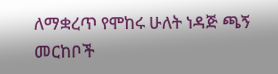ለማቋረጥ የሞከሩ ሁለት ነዳጅ ጫኝ መርከቦች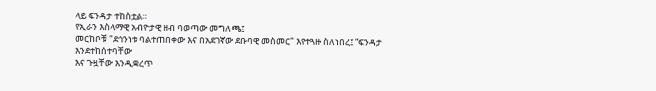ላይ ፍንዳታ ተከስቷል።
የኢራን እስላማዊ አብዮታዊ ዘብ ባወጣው መግለጫ፤
መርከቦቹ "ደኅንነቱ ባልተጠበቀው እና በአደገኛው ደቡባዊ መስመር" እየተጓዙ ስለነበረ፤ “ፍንዳታ እንደተከሰተባቸው
እና ጉዟቸው እንዲቋረጥ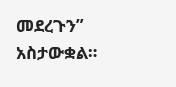መደረጉን” አስታውቋል።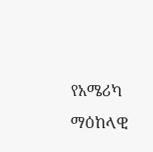የአሜሪካ ማዕከላዊ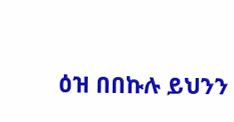ዕዝ በበኩሉ ይህንን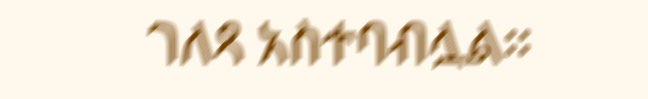ገለጻ አስተባብሏል።